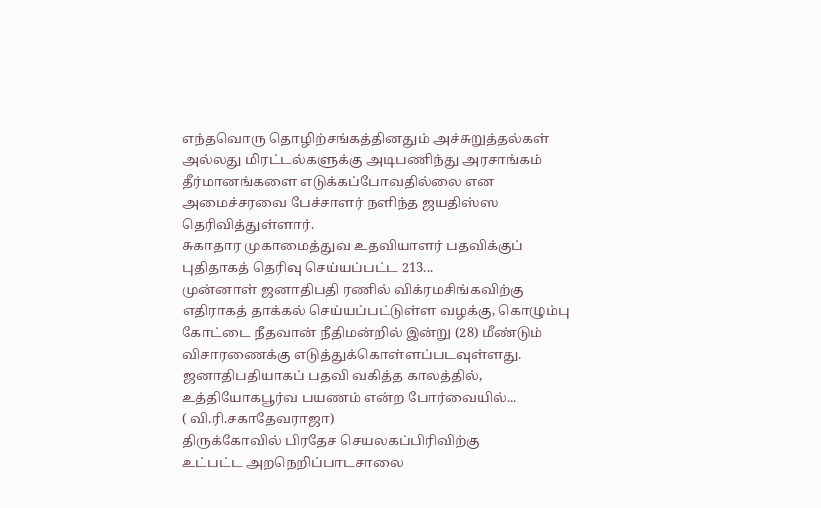எந்தவொரு தொழிற்சங்கத்தினதும் அச்சுறுத்தல்கள் அல்லது மிரட்டல்களுக்கு அடிபணிந்து அரசாங்கம் தீர்மானங்களை எடுக்கப்போவதில்லை என அமைச்சரவை பேச்சாளர் நளிந்த ஜயதிஸ்ஸ தெரிவித்துள்ளார்.
சுகாதார முகாமைத்துவ உதவியாளர் பதவிக்குப் புதிதாகத் தெரிவு செய்யப்பட்ட 213...
முன்னாள் ஜனாதிபதி ரணில் விக்ரமசிங்கவிற்கு எதிராகத் தாக்கல் செய்யப்பட்டுள்ள வழக்கு, கொழும்பு கோட்டை நீதவான் நீதிமன்றில் இன்று (28) மீண்டும் விசாரணைக்கு எடுத்துக்கொள்ளப்படவுள்ளது.
ஜனாதிபதியாகப் பதவி வகித்த காலத்தில், உத்தியோகபூர்வ பயணம் என்ற போர்வையில்...
( வி.ரி.சகாதேவராஜா)
திருக்கோவில் பிரதேச செயலகப்பிரிவிற்கு
உட்பட்ட அறநெறிப்பாடசாலை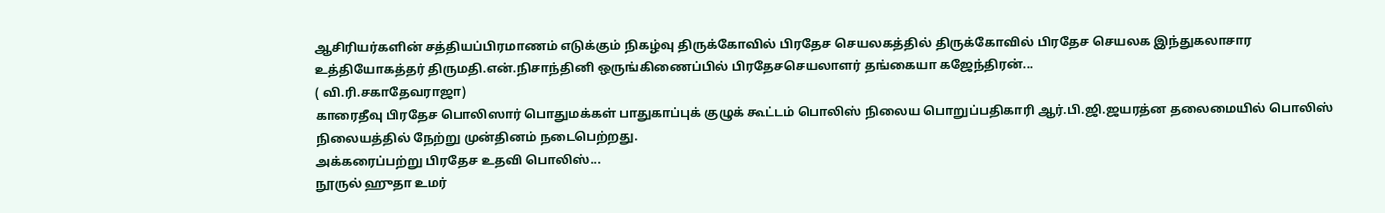ஆசிரியர்களின் சத்தியப்பிரமாணம் எடுக்கும் நிகழ்வு திருக்கோவில் பிரதேச செயலகத்தில் திருக்கோவில் பிரதேச செயலக இந்துகலாசார உத்தியோகத்தர் திருமதி.என்.நிசாந்தினி ஒருங்கிணைப்பில் பிரதேசசெயலாளர் தங்கையா கஜேந்திரன்...
( வி.ரி.சகாதேவராஜா)
காரைதீவு பிரதேச பொலிஸார் பொதுமக்கள் பாதுகாப்புக் குழுக் கூட்டம் பொலிஸ் நிலைய பொறுப்பதிகாரி ஆர்.பி.ஜி.ஜயரத்ன தலைமையில் பொலிஸ் நிலையத்தில் நேற்று முன்தினம் நடைபெற்றது.
அக்கரைப்பற்று பிரதேச உதவி பொலிஸ்...
நூருல் ஹுதா உமர்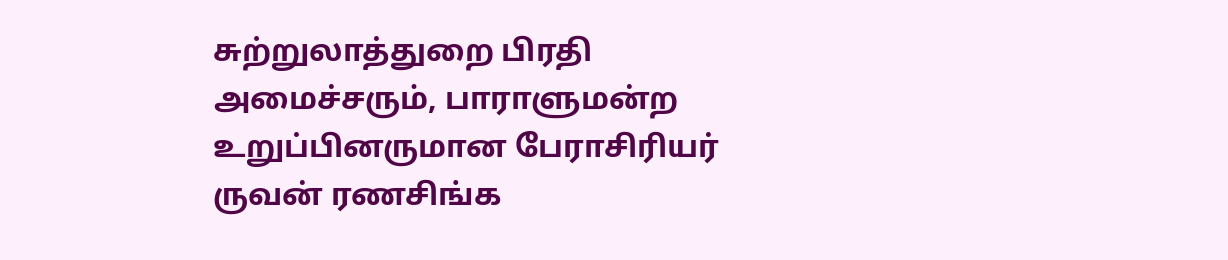சுற்றுலாத்துறை பிரதி அமைச்சரும், பாராளுமன்ற உறுப்பினருமான பேராசிரியர் ருவன் ரணசிங்க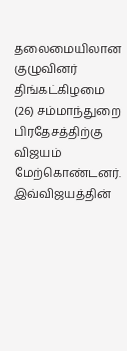தலைமையிலான குழுவினர் திங்கட்கிழமை (26) சம்மாந்துறை பிரதேசத்திற்கு விஜயம் மேற்கொண்டனர்.
இவ்விஜயத்தின்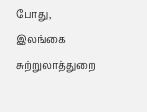போது, இலங்கை சுற்றுலாத்துறை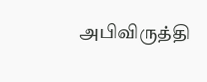அபிவிருத்தி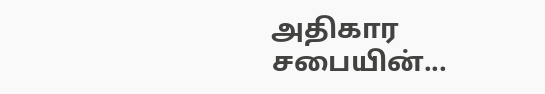அதிகார சபையின்...